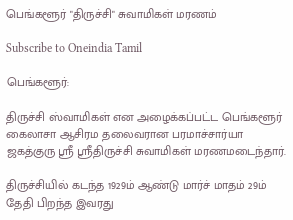பெங்களூர் "திருச்சி" சுவாமிகள் மரணம்

Subscribe to Oneindia Tamil

பெங்களூர்:

திருச்சி ஸ்வாமிகள் என அழைக்கப்பட்ட பெங்களூர் கைலாசா ஆசிரம தலைவரான பரமாச்சார்யா ஜகத்குரு ஸ்ரீ ஸ்ரீதிருச்சி சுவாமிகள் மரணமடைந்தார்.

திருச்சியில் கடந்த 1929ம் ஆண்டு மார்ச் மாதம் 29ம் தேதி பிறந்த இவரது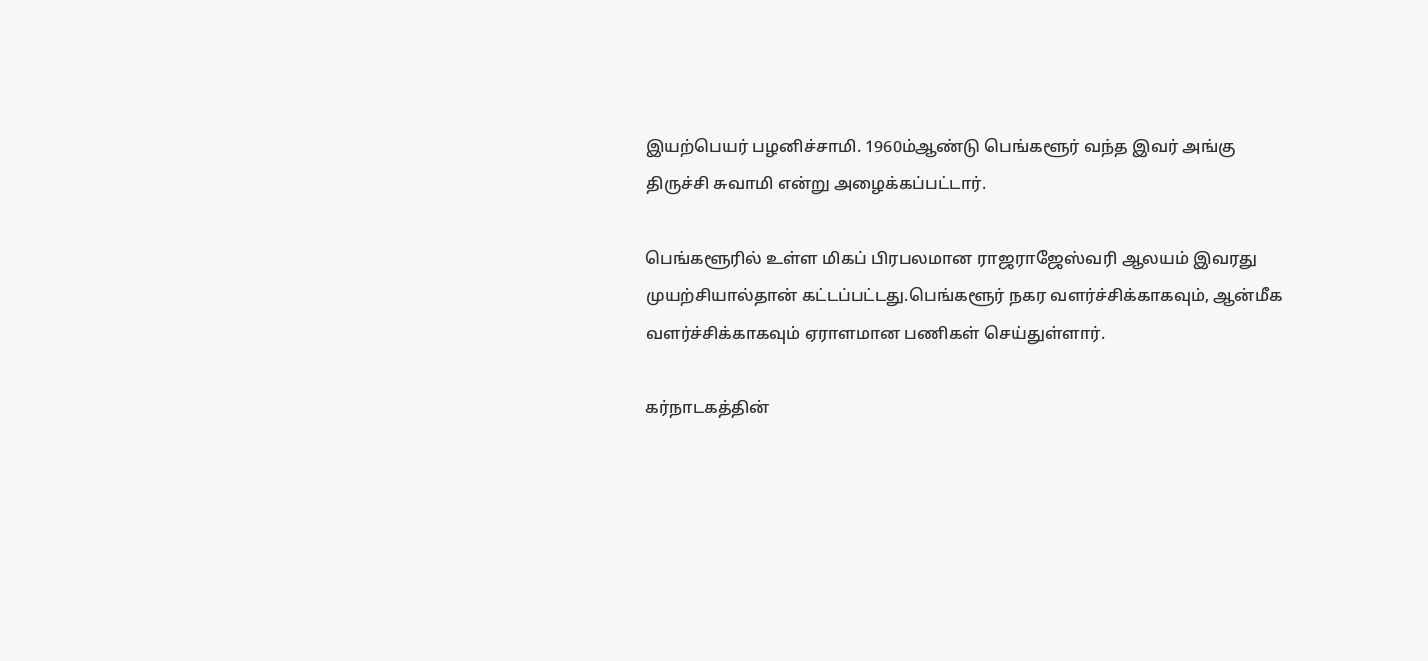இயற்பெயர் பழனிச்சாமி. 1960ம்ஆண்டு பெங்களூர் வந்த இவர் அங்கு திருச்சி சுவாமி என்று அழைக்கப்பட்டார்.

பெங்களூரில் உள்ள மிகப் பிரபலமான ராஜராஜேஸ்வரி ஆலயம் இவரது முயற்சியால்தான் கட்டப்பட்டது.பெங்களூர் நகர வளர்ச்சிக்காகவும், ஆன்மீக வளர்ச்சிக்காகவும் ஏராளமான பணிகள் செய்துள்ளார்.

கர்நாடகத்தின்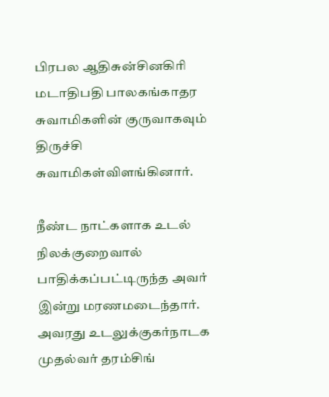பிரபல ஆதிசுன்சினகிரி மடாதிபதி பாலகங்காதர சுவாமிகளின் குருவாகவும் திருச்சி சுவாமிகள்விளங்கினார்.

நீண்ட நாட்களாக உடல் நிலக்குறைவால் பாதிக்கப்பட்டிருந்த அவர் இன்று மரணமடைந்தார். அவரது உடலுக்குகர்நாடக முதல்வர் தரம்சிங்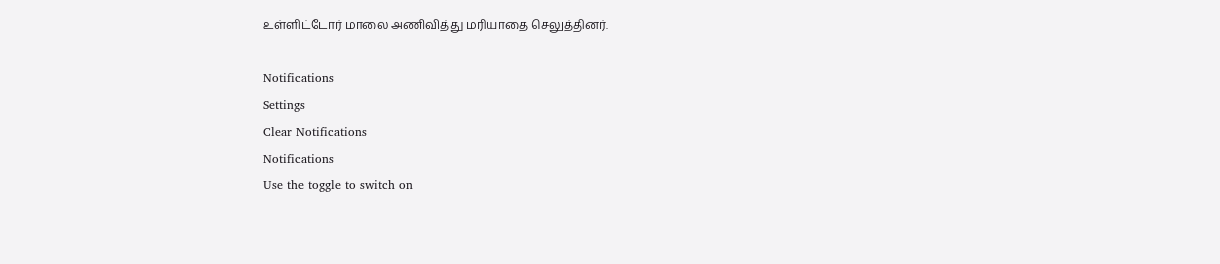உள்ளிட்டோர் மாலை அணிவித்து மரியாதை செலுத்தினர்.

Notifications
Settings
Clear Notifications
Notifications
Use the toggle to switch on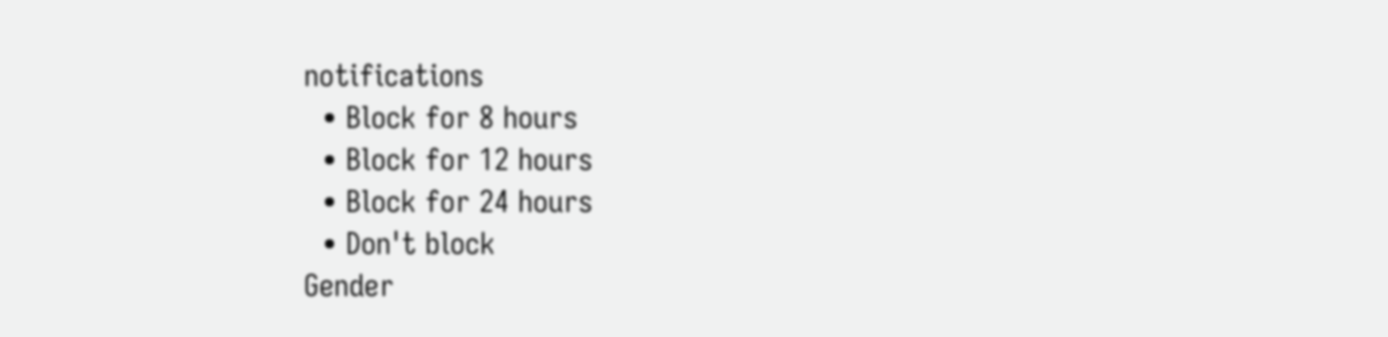notifications
  • Block for 8 hours
  • Block for 12 hours
  • Block for 24 hours
  • Don't block
Gender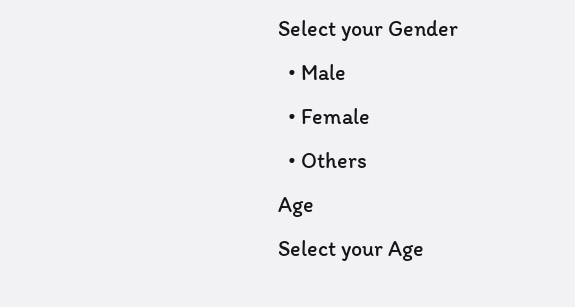Select your Gender
  • Male
  • Female
  • Others
Age
Select your Age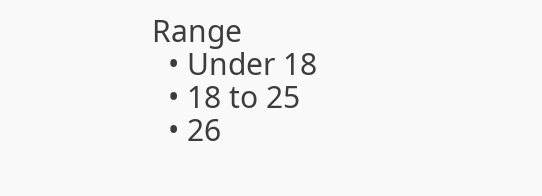Range
  • Under 18
  • 18 to 25
  • 26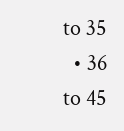to 35
  • 36 to 45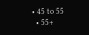• 45 to 55
  • 55+